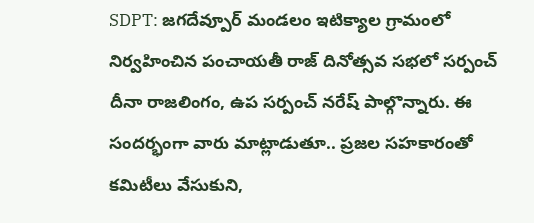SDPT: జగదేవ్పూర్ మండలం ఇటిక్యాల గ్రామంలో నిర్వహించిన పంచాయతీ రాజ్ దినోత్సవ సభలో సర్పంచ్ దీనా రాజలింగం, ఉప సర్పంచ్ నరేష్ పాల్గొన్నారు. ఈ సందర్భంగా వారు మాట్లాడుతూ.. ప్రజల సహకారంతో కమిటీలు వేసుకుని,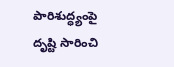పారిశుద్ధ్యంపై దృష్టి సారించి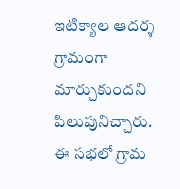ఇటిక్యాల ఆదర్శ గ్రామంగా మార్చుకుందని పిలుపునిచ్చారు. ఈ సభలో గ్రామ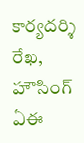కార్యదర్శి రేఖ, హౌసింగ్ ఏఈ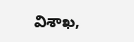విశాఖ,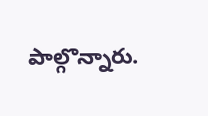పాల్గొన్నారు.